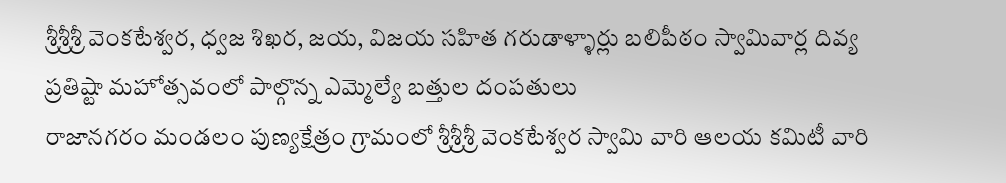శ్రీశ్రీశ్రీ వెంకటేశ్వర, ధ్వజ శిఖర, జయ, విజయ సహిత గరుడాళ్ళార్లు బలిపీఠం స్వామివార్ల దివ్య ప్రతిష్టా మహోత్సవంలో పాల్గొన్న ఎమ్మెల్యే బత్తుల దంపతులు
రాజానగరం మండలం పుణ్యక్షేత్రం గ్రామంలో శ్రీశ్రీశ్రీ వెంకటేశ్వర స్వామి వారి ఆలయ కమిటీ వారి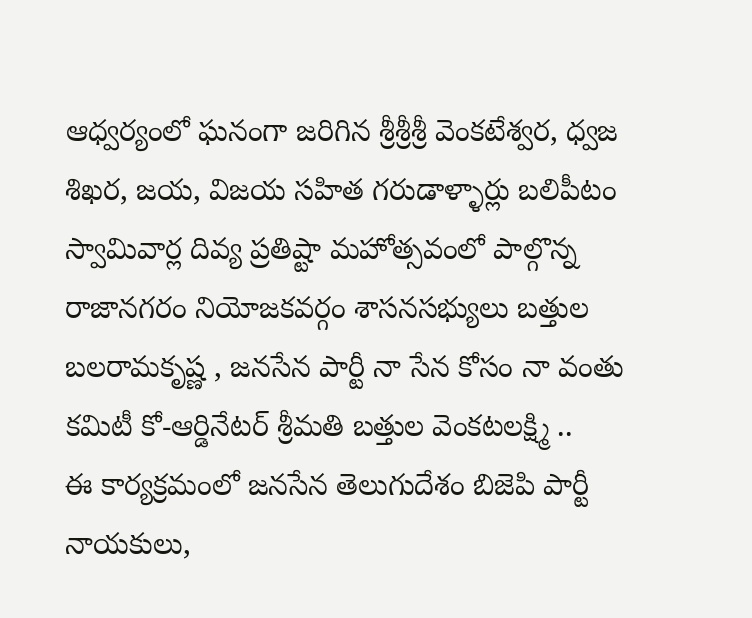ఆధ్వర్యంలో ఘనంగా జరిగిన శ్రీశ్రీశ్రీ వెంకటేశ్వర, ధ్వజ శిఖర, జయ, విజయ సహిత గరుడాళ్ళార్లు బలిపీటం స్వామివార్ల దివ్య ప్రతిష్టా మహోత్సవంలో పాల్గొన్న రాజానగరం నియోజకవర్గం శాసనసభ్యులు బత్తుల బలరామకృష్ణ , జనసేన పార్టీ నా సేన కోసం నా వంతు కమిటీ కో-ఆర్డినేటర్ శ్రీమతి బత్తుల వెంకటలక్ష్మి ..
ఈ కార్యక్రమంలో జనసేన తెలుగుదేశం బిజెపి పార్టీ నాయకులు,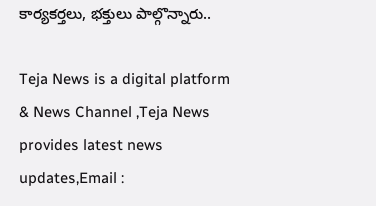కార్యకర్తలు, భక్తులు పాల్గొన్నారు..

Teja News is a digital platform & News Channel ,Teja News provides latest news updates,Email :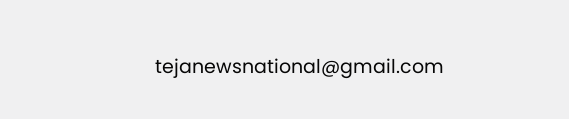tejanewsnational@gmail.com